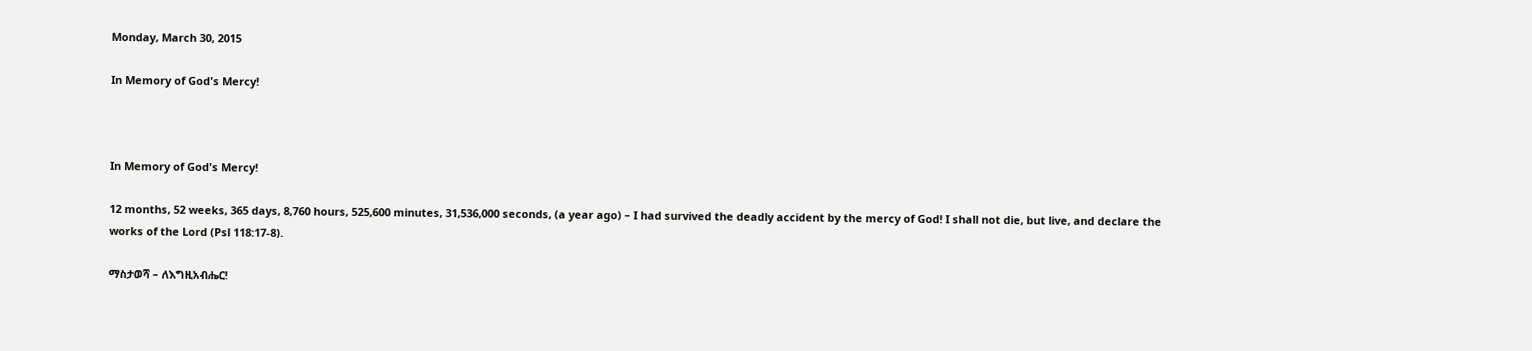Monday, March 30, 2015

In Memory of God's Mercy!



In Memory of God's Mercy!

12 months, 52 weeks, 365 days, 8,760 hours, 525,600 minutes, 31,536,000 seconds, (a year ago) – I had survived the deadly accident by the mercy of God! I shall not die, but live, and declare the works of the Lord (Psl 118:17-8).

ማስታወሻ – ለእግዚአብሔር!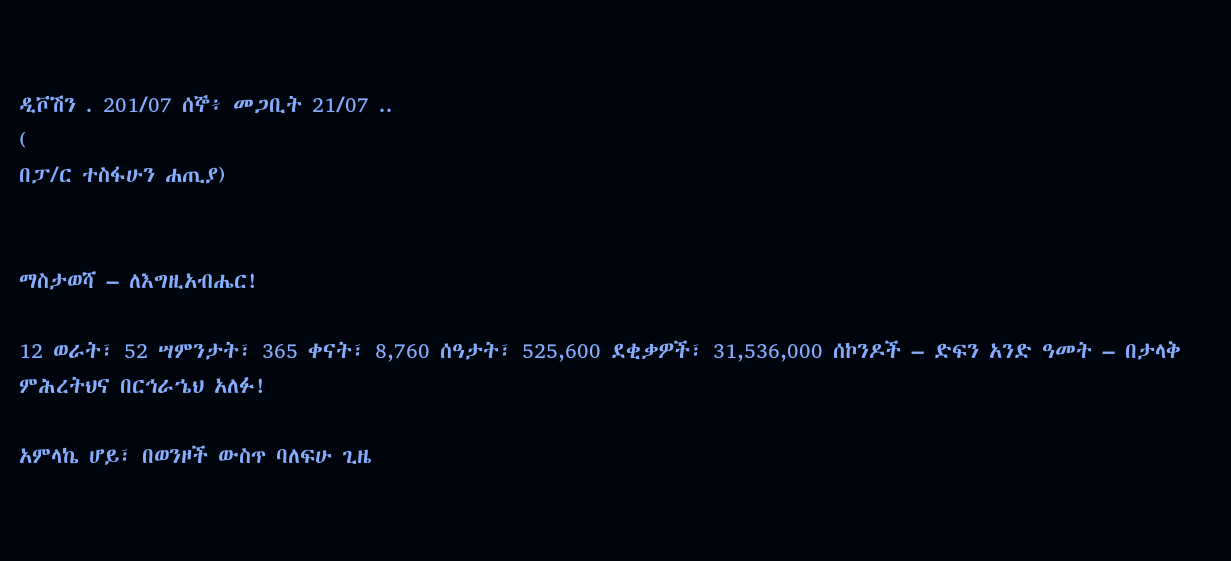ዲቮሽን . 201/07 ሰኞ፥ መጋቢት 21/07 ..
(
በፓ/ር ተስፋሁን ሐጢያ)


ማስታወሻ – ለእግዚአብሔር!

12 ወራት፣ 52 ሣምንታት፣ 365 ቀናት፣ 8,760 ሰዓታት፣ 525,600 ደቂቃዎች፣ 31,536,000 ሰኮንዶች – ድፍን አንድ ዓመት – በታላቅ ምሕረትህና በርኅራኄህ አለፉ!

አምላኬ ሆይ፣ በወንዞች ውስጥ ባለፍሁ ጊዜ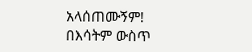አላሰጠሙኝም! በእሳትም ውስጥ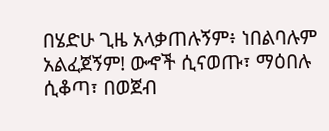በሄድሁ ጊዜ አላቃጠሉኝም፥ ነበልባሉም አልፈጀኝም! ውኆች ሲናወጡ፣ ማዕበሉ ሲቆጣ፣ በወጀብ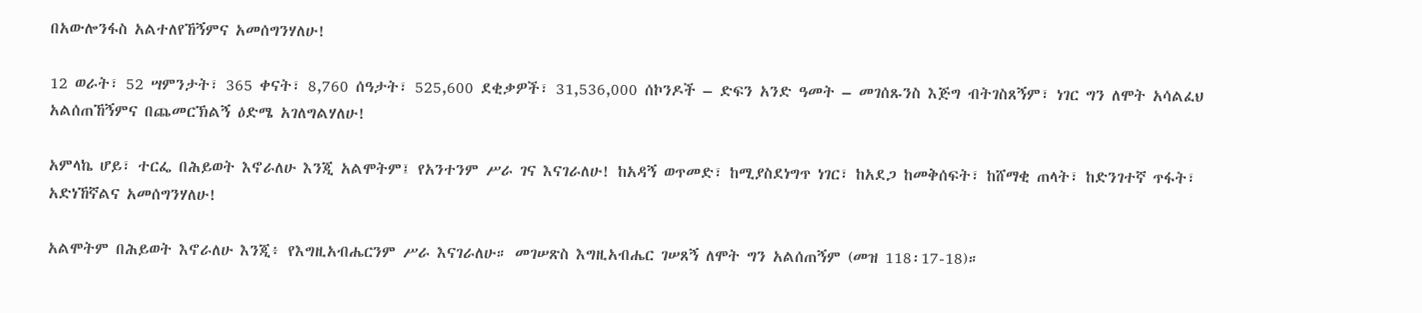በአውሎንፋስ አልተለየኸኝምና አመሰግንሃለሁ!

12 ወራት፣ 52 ሣምንታት፣ 365 ቀናት፣ 8,760 ሰዓታት፣ 525,600 ደቂቃዎች፣ 31,536,000 ሰኮንዶች – ድፍን አንድ ዓመት – መገሰጹንስ እጅግ ብትገስጸኝም፣ ነገር ግን ለሞት አሳልፈህ አልሰጠኸኝምና በጨመርኽልኝ ዕድሜ አገለግልሃለሁ!

አምላኬ ሆይ፣ ተርፌ በሕይወት እኖራለሁ እንጂ አልሞትም፤ የአንተንም ሥራ ገና እናገራለሁ! ከአዳኝ ወጥመድ፣ ከሚያስደነግጥ ነገር፣ ከአደጋ ከመቅሰፍት፣ ከሸማቂ ጠላት፣ ከድንገተኛ ጥፋት፣ አድነኸኛልና አመሰግንሃለሁ!

አልሞትም በሕይወት እኖራለሁ እንጂ፥ የእግዚአብሔርንም ሥራ እናገራለሁ። መገሠጽስ እግዚአብሔር ገሠጸኝ ለሞት ግን አልሰጠኝም (መዝ 118፡17-18)።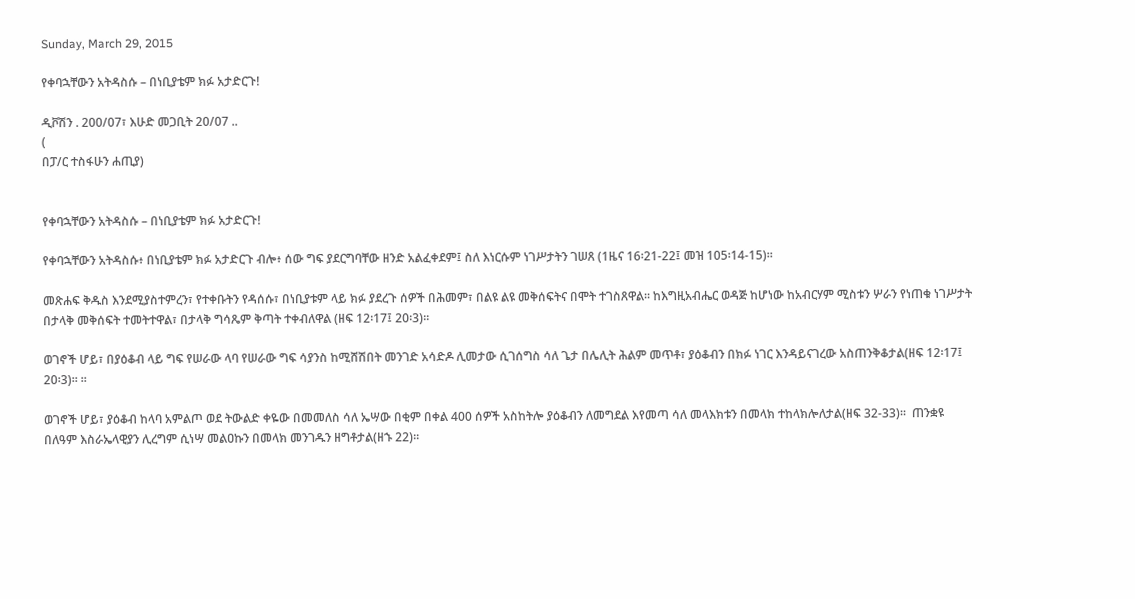Sunday, March 29, 2015

የቀባኋቸውን አትዳስሱ – በነቢያቴም ክፉ አታድርጉ!

ዲቮሽን . 200/07፣ እሁድ መጋቢት 20/07 ..
(
በፓ/ር ተስፋሁን ሐጢያ)


የቀባኋቸውን አትዳስሱ – በነቢያቴም ክፉ አታድርጉ!

የቀባኋቸውን አትዳስሱ፥ በነቢያቴም ክፉ አታድርጉ ብሎ፥ ሰው ግፍ ያደርግባቸው ዘንድ አልፈቀደም፤ ስለ እነርሱም ነገሥታትን ገሠጸ (1ዜና 16፡21-22፤ መዝ 105፡14-15)።

መጽሐፍ ቅዱስ እንደሚያስተምረን፣ የተቀቡትን የዳሰሱ፣ በነቢያቱም ላይ ክፉ ያደረጉ ሰዎች በሕመም፣ በልዩ ልዩ መቅሰፍትና በሞት ተገስጸዋል፡፡ ከእግዚአብሔር ወዳጅ ከሆነው ከአብርሃም ሚስቱን ሦራን የነጠቁ ነገሥታት በታላቅ መቅሰፍት ተመትተዋል፣ በታላቅ ግሳጼም ቅጣት ተቀብለዋል (ዘፍ 12፡17፤ 20፡3)፡፡

ወገኖች ሆይ፣ በያዕቆብ ላይ ግፍ የሠራው ላባ የሠራው ግፍ ሳያንስ ከሚሸሽበት መንገድ አሳድዶ ሊመታው ሲገሰግስ ሳለ ጌታ በሌሊት ሕልም መጥቶ፣ ያዕቆብን በክፉ ነገር እንዳይናገረው አስጠንቅቆታል(ዘፍ 12፡17፤ 20፡3)፡፡ ፡፡

ወገኖች ሆይ፣ ያዕቆብ ከላባ አምልጦ ወደ ትውልድ ቀዬው በመመለስ ሳለ ኤሣው በቂም በቀል 400 ሰዎች አስከትሎ ያዕቆብን ለመግደል እየመጣ ሳለ መላእክቱን በመላክ ተከላክሎለታል(ዘፍ 32-33)፡፡  ጠንቋዩ በለዓም እስራኤላዊያን ሊረግም ሲነሣ መልዐኩን በመላክ መንገዱን ዘግቶታል(ዘኁ 22)፡፡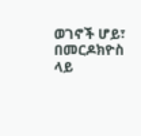ወገኖች ሆይ፣ በመርዶክዮስ ላይ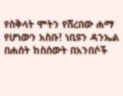የስቅላት ሞትን የሸረበው ሐማ የሆነውን አስቡ! ነቢዩን ዳንኤል በሐሰት ከስሰውት በአንበሶች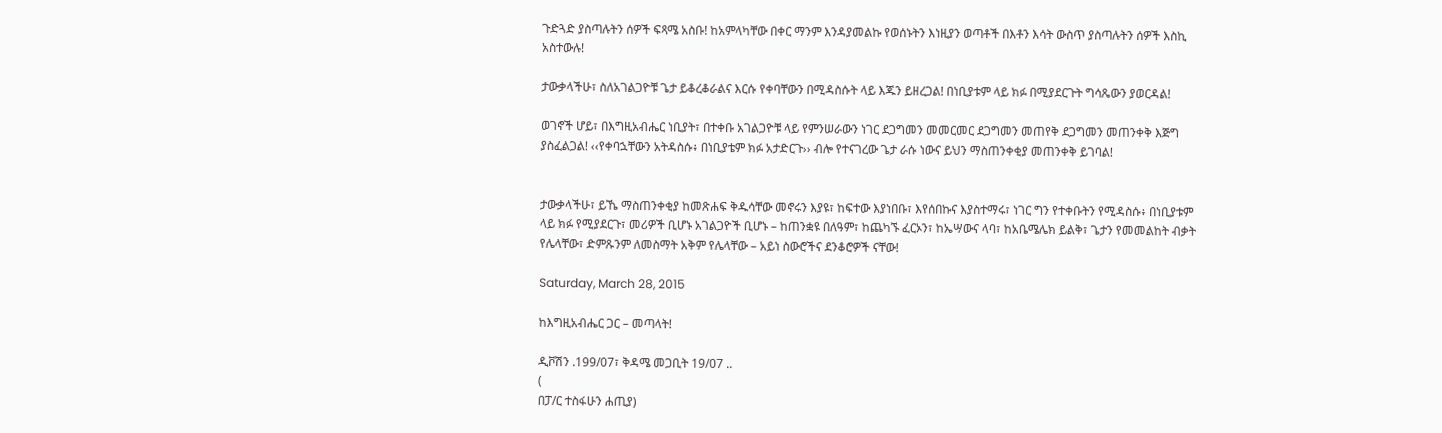ጉድጓድ ያስጣሉትን ሰዎች ፍጻሜ አስቡ! ከአምላካቸው በቀር ማንም እንዳያመልኩ የወሰኑትን እነዚያን ወጣቶች በእቶን እሳት ውስጥ ያስጣሉትን ሰዎች እስኪ አስተውሉ!

ታውቃላችሁ፣ ስለአገልጋዮቹ ጌታ ይቆረቆራልና እርሱ የቀባቸውን በሚዳስሱት ላይ እጁን ይዘረጋል! በነቢያቱም ላይ ክፉ በሚያደርጉት ግሳጼውን ያወርዳል!

ወገኖች ሆይ፣ በእግዚአብሔር ነቢያት፣ በተቀቡ አገልጋዮቹ ላይ የምንሠራውን ነገር ደጋግመን መመርመር ደጋግመን መጠየቅ ደጋግመን መጠንቀቅ እጅግ ያስፈልጋል! ‹‹የቀባኋቸውን አትዳስሱ፥ በነቢያቴም ክፉ አታድርጉ›› ብሎ የተናገረው ጌታ ራሱ ነውና ይህን ማስጠንቀቂያ መጠንቀቅ ይገባል!


ታውቃላችሁ፣ ይኼ ማስጠንቀቂያ ከመጽሐፍ ቅዱሳቸው መኖሩን እያዩ፣ ከፍተው እያነበቡ፣ እየሰበኩና እያስተማሩ፣ ነገር ግን የተቀቡትን የሚዳስሱ፥ በነቢያቱም ላይ ክፉ የሚያደርጉ፣ መሪዎች ቢሆኑ አገልጋዮች ቢሆኑ – ከጠንቋዩ በለዓም፣ ከጨካኙ ፈርኦን፣ ከኤሣውና ላባ፣ ከአቤሜሌክ ይልቅ፣ ጌታን የመመልከት ብቃት የሌላቸው፣ ድምጹንም ለመስማት አቅም የሌላቸው – አይነ ስውሮችና ደንቆሮዎች ናቸው!

Saturday, March 28, 2015

ከእግዚአብሔር ጋር – መጣላት!

ዲቮሽን .199/07፣ ቅዳሜ መጋቢት 19/07 ..
(
በፓ/ር ተስፋሁን ሐጢያ)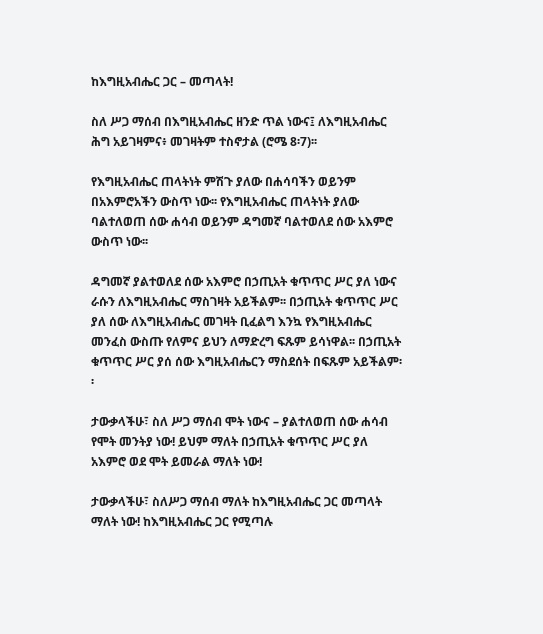ከእግዚአብሔር ጋር – መጣላት!

ስለ ሥጋ ማሰብ በእግዚአብሔር ዘንድ ጥል ነውና፤ ለእግዚአብሔር ሕግ አይገዛምና፥ መገዛትም ተስኖታል (ሮሜ 8፡7)፡፡

የእግዚአብሔር ጠላትነት ምሽጉ ያለው በሐሳባችን ወይንም በአእምሮአችን ውስጥ ነው፡፡ የእግዚአብሔር ጠላትነት ያለው ባልተለወጠ ሰው ሐሳብ ወይንም ዳግመኛ ባልተወለደ ሰው አእምሮ ውስጥ ነው፡፡

ዳግመኛ ያልተወለደ ሰው አእምሮ በኃጢአት ቁጥጥር ሥር ያለ ነውና ራሱን ለእግዚአብሔር ማስገዛት አይችልም፡፡ በኃጢአት ቁጥጥር ሥር ያለ ሰው ለእግዚአብሔር መገዛት ቢፈልግ እንኳ የእግዚአብሔር መንፈስ ውስጡ የለምና ይህን ለማድረግ ፍጹም ይሳነዋል፡፡ በኃጢአት ቁጥጥር ሥር ያሰ ሰው እግዚአብሔርን ማስደሰት በፍጹም አይችልም፡፡

ታውቃላችሁ፣ ስለ ሥጋ ማሰብ ሞት ነውና – ያልተለወጠ ሰው ሐሳብ የሞት መንትያ ነው! ይህም ማለት በኃጢአት ቁጥጥር ሥር ያለ አእምሮ ወደ ሞት ይመራል ማለት ነው!

ታውቃላችሁ፣ ስለሥጋ ማሰብ ማለት ከእግዚአብሔር ጋር መጣላት ማለት ነው! ከእግዚአብሔር ጋር የሚጣሉ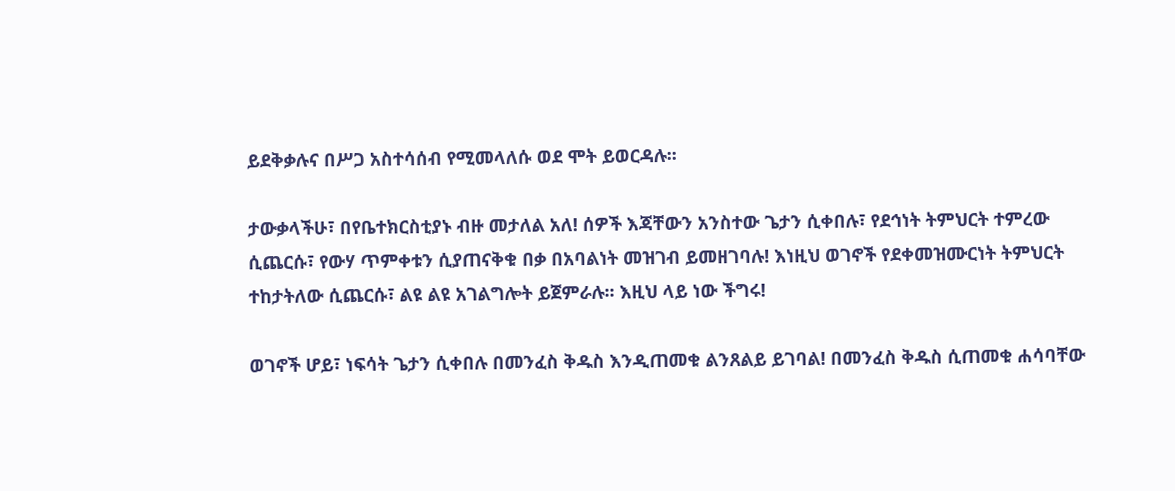ይደቅቃሉና በሥጋ አስተሳሰብ የሚመላለሱ ወደ ሞት ይወርዳሉ፡፡

ታውቃላችሁ፣ በየቤተክርስቲያኑ ብዙ መታለል አለ! ሰዎች እጃቸውን አንስተው ጌታን ሲቀበሉ፣ የደኅነት ትምህርት ተምረው ሲጨርሱ፣ የውሃ ጥምቀቱን ሲያጠናቅቁ በቃ በአባልነት መዝገብ ይመዘገባሉ! እነዚህ ወገኖች የደቀመዝሙርነት ትምህርት ተከታትለው ሲጨርሱ፣ ልዩ ልዩ አገልግሎት ይጀምራሉ፡፡ እዚህ ላይ ነው ችግሩ!

ወገኖች ሆይ፣ ነፍሳት ጌታን ሲቀበሉ በመንፈስ ቅዱስ እንዲጠመቁ ልንጸልይ ይገባል! በመንፈስ ቅዱስ ሲጠመቁ ሐሳባቸው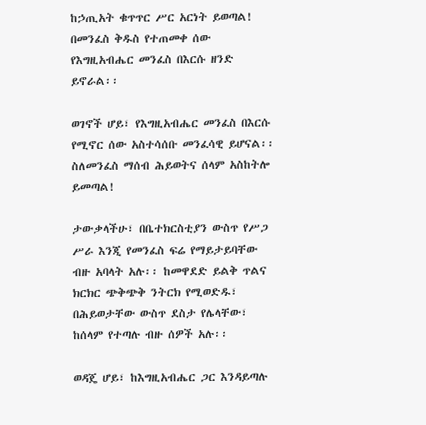ከኃጢአት ቁጥጥር ሥር አርነት ይወጣል! በመንፈስ ቅዱስ የተጠመቀ ሰው የእግዚአብሔር መንፈስ በእርሱ ዘንድ ይኖራል፡፡

ወገኖች ሆይ፣ የእግዚአብሔር መንፈስ በእርሱ የሚኖር ሰው አስተሳሰቡ መንፈሳዊ ይሆናል፡፡ ስለመንፈስ ማሰብ ሕይወትና ሰላም አስከትሎ ይመጣል!

ታውቃላችሁ፣ በቤተክርስቲያን ውስጥ የሥጋ ሥራ እንጂ የመንፈስ ፍሬ የማይታይባቸው ብዙ አባላት አሉ፡፡ ከመዋደድ ይልቅ ጥልና ክርክር ጭቅጭቅ ንትርክ የሚወድዱ፣ በሕይወታቸው ውስጥ ደስታ የሌላቸው፣ ከሰላም የተጣሉ ብዙ ሰዎች አሉ፡፡

ወዳጄ ሆይ፣ ከእግዚአብሔር ጋር እንዳይጣሉ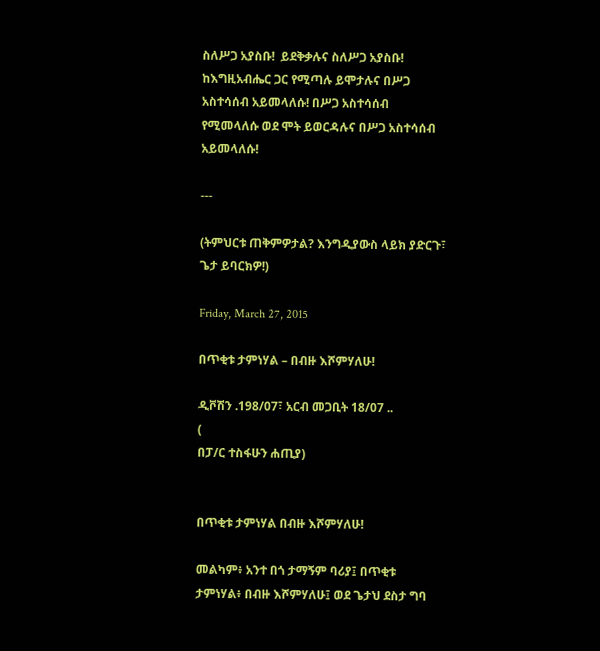ስለሥጋ አያስቡ!  ይደቅቃሉና ስለሥጋ አያስቡ! ከእግዚአብሔር ጋር የሚጣሉ ይሞታሉና በሥጋ አስተሳሰብ አይመላለሱ! በሥጋ አስተሳሰብ የሚመላለሱ ወደ ሞት ይወርዳሉና በሥጋ አስተሳሰብ አይመላለሱ!

---

(ትምህርቱ ጠቅምዎታል? እንግዲያውስ ላይክ ያድርጉ፣ ጌታ ይባርክዎ!)

Friday, March 27, 2015

በጥቂቱ ታምነሃል – በብዙ እሾምሃለሁ!

ዲቮሽን .198/07፣ አርብ መጋቢት 18/07 ..
(
በፓ/ር ተስፋሁን ሐጢያ)


በጥቂቱ ታምነሃል በብዙ እሾምሃለሁ!

መልካም፥ አንተ በጎ ታማኝም ባሪያ፤ በጥቂቱ ታምነሃል፥ በብዙ እሾምሃለሁ፤ ወደ ጌታህ ደስታ ግባ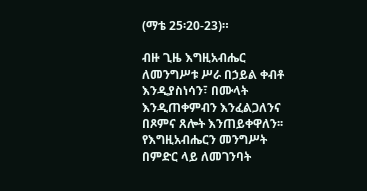(ማቴ 25፡20-23)።

ብዙ ጊዜ እግዚአብሔር ለመንግሥቱ ሥራ በኃይል ቀብቶ እንዲያስነሳን፣ በሙላት እንዲጠቀምብን እንፈልጋለንና በጾምና ጸሎት እንጠይቀዋለን፡፡ የእግዚአብሔርን መንግሥት በምድር ላይ ለመገንባት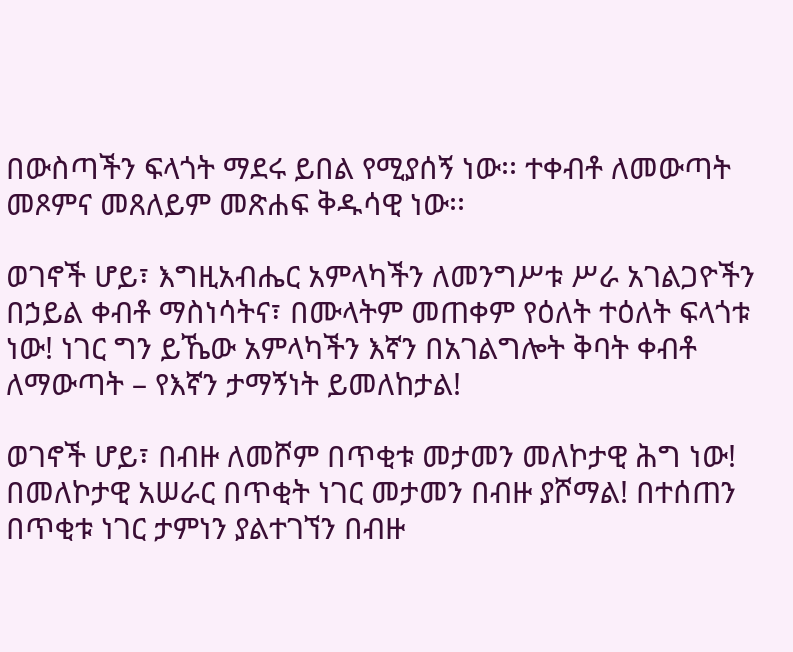በውስጣችን ፍላጎት ማደሩ ይበል የሚያሰኝ ነው፡፡ ተቀብቶ ለመውጣት መጾምና መጸለይም መጽሐፍ ቅዱሳዊ ነው፡፡

ወገኖች ሆይ፣ እግዚአብሔር አምላካችን ለመንግሥቱ ሥራ አገልጋዮችን በኃይል ቀብቶ ማስነሳትና፣ በሙላትም መጠቀም የዕለት ተዕለት ፍላጎቱ ነው! ነገር ግን ይኼው አምላካችን እኛን በአገልግሎት ቅባት ቀብቶ ለማውጣት – የእኛን ታማኝነት ይመለከታል!

ወገኖች ሆይ፣ በብዙ ለመሾም በጥቂቱ መታመን መለኮታዊ ሕግ ነው! በመለኮታዊ አሠራር በጥቂት ነገር መታመን በብዙ ያሾማል! በተሰጠን በጥቂቱ ነገር ታምነን ያልተገኘን በብዙ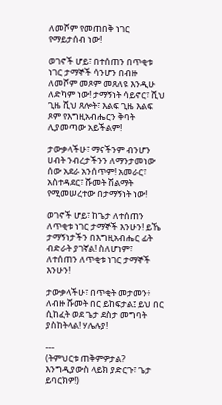ለመሾም የመጠበቅ ነገር የማይታሰብ ነው!

ወገኖች ሆይ፣ በተሰጠን በጥቂቱ ነገር ታማኞች ሳንሆን በብዙ ለመሾም መጾም መጸለዩ እንዲሁ ለድካም ነው! ታማኝነት ሳይኖር፣ ሺህ ጊዜ ሺህ ጸሎት፣ እልፍ ጊዜ እልፍ ጾም የእግዚአብሔርን ቅባት ሊያመጣው አይችልም!

ታውቃላችሁ፣ ማናችንም ብንሆን ሀብት ንብረታችንን ለማንታመነው ሰው አደራ አንሰጥም! አመራር፣ አስተዳደር፣ ሹመት ሽልማት የሚመሠረተው በታማኝነት ነው!

ወገኖች ሆይ፣ ከጌታ ለተሰጠን ለጥቂቱ ነገር ታማኞች እንሁን! ይኼ ታማኝነታችን በእግዚአብሔር ፊት ብድራት ያገኛል! ስለሆነም፣ ለተሰጠን ለጥቂቱ ነገር ታማኞች እንሁን!

ታውቃላችሁ፣ በጥቂት መታመን፥ ለብዙ ሹመት በር ይከፍታል፤ ይህ በር ሲከፈት ወደ ጌታ ደስታ መግባት ያስከትላል! ሃሌሉያ!

---
(ትምህርቱ ጠቅምዎታል? እንግዲያውስ ላይክ ያድርጉ፣ ጌታ ይባርክዎ!)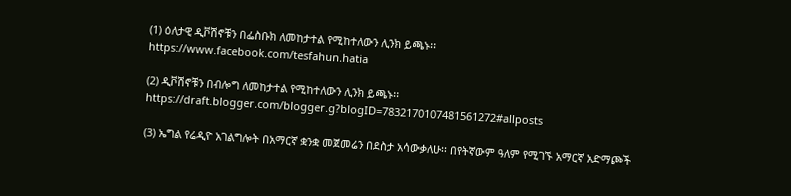(1) ዕለታዊ ዲቮሽኖቹን በፌስቡክ ለመከታተል የሚከተለውን ሊንክ ይጫኑ፡፡ https://www.facebook.com/tesfahun.hatia

(2) ዲቮሽኖቹን በብሎግ ለመከታተል የሚከተለውን ሊንክ ይጫኑ፡፡ https://draft.blogger.com/blogger.g?blogID=7832170107481561272#allposts

(3) ኤግል የሬዲዮ አገልግሎት በአማርኛ ቋንቋ መጀመሬን በደስታ አሳውቃለሁ፡፡ በየትኛውም ዓለም የሚገኙ አማርኛ አድማጮች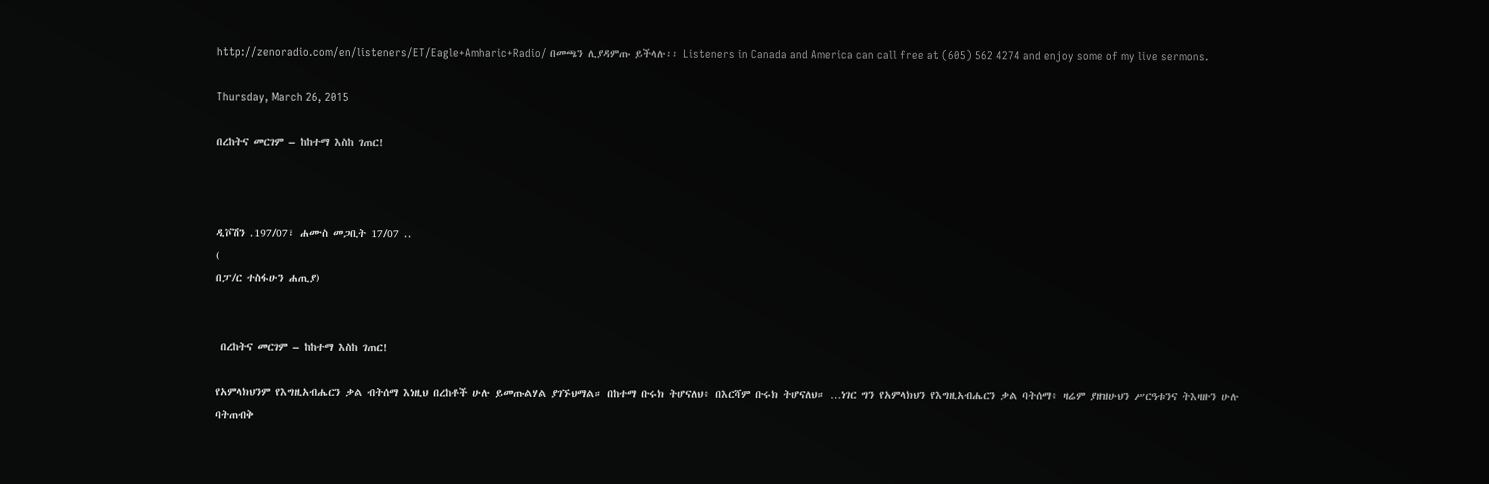http://zenoradio.com/en/listeners/ET/Eagle+Amharic+Radio/ በመጫን ሊያዳምጡ ይችላሉ፡፡ Listeners in Canada and America can call free at (605) 562 4274 and enjoy some of my live sermons.

Thursday, March 26, 2015

በረከትና መርገም – ከከተማ እስከ ገጠር!



ዲቮሽን .197/07፣ ሐሙስ መጋቢት 17/07 ..
(
በፓ/ር ተስፋሁን ሐጢያ)


 በረከትና መርገም – ከከተማ እስከ ገጠር!

የአምላክህንም የእግዚአብሔርን ቃል ብትሰማ እነዚህ በረከቶች ሁሉ ይመጡልሃል ያገኙህማል። በከተማ ቡሩክ ትሆናለህ፥ በእርሻም ቡሩክ ትሆናለህ። …ነገር ግን የአምላክህን የእግዚአብሔርን ቃል ባትሰማ፥ ዛሬም ያዘዝሁህን ሥርዓቱንና ትእዛዙን ሁሉ ባትጠብቅ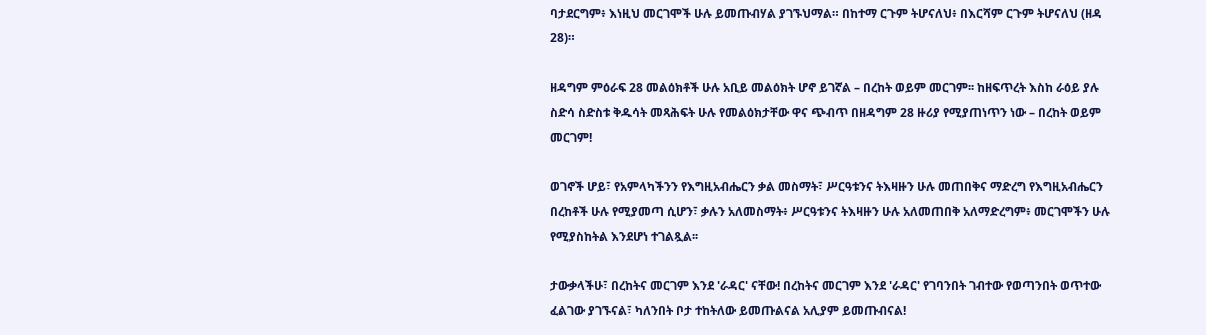ባታደርግም፥ እነዚህ መርገሞች ሁሉ ይመጡብሃል ያገኙህማል። በከተማ ርጉም ትሆናለህ፥ በእርሻም ርጉም ትሆናለህ (ዘዳ 28)።

ዘዳግም ምዕራፍ 28 መልዕክቶች ሁሉ አቢይ መልዕክት ሆኖ ይገኛል – በረከት ወይም መርገም፡፡ ከዘፍጥረት እስከ ራዕይ ያሉ ስድሳ ስድስቱ ቅዱሳት መጻሕፍት ሁሉ የመልዕክታቸው ዋና ጭብጥ በዘዳግም 28 ዙሪያ የሚያጠነጥን ነው – በረከት ወይም መርገም!

ወገኖች ሆይ፣ የአምላካችንን የእግዚአብሔርን ቃል መስማት፣ ሥርዓቱንና ትእዛዙን ሁሉ መጠበቅና ማድረግ የእግዚአብሔርን በረከቶች ሁሉ የሚያመጣ ሲሆን፣ ቃሉን አለመስማት፥ ሥርዓቱንና ትእዛዙን ሁሉ አለመጠበቅ አለማድረግም፥ መርገሞችን ሁሉ የሚያስከትል እንደሆነ ተገልጿል፡፡

ታውቃላችሁ፣ በረከትና መርገም እንደ 'ራዳር' ናቸው! በረከትና መርገም እንደ 'ራዳር' የገባንበት ገብተው የወጣንበት ወጥተው ፈልገው ያገኙናል፣ ካለንበት ቦታ ተከትለው ይመጡልናል አሊያም ይመጡብናል!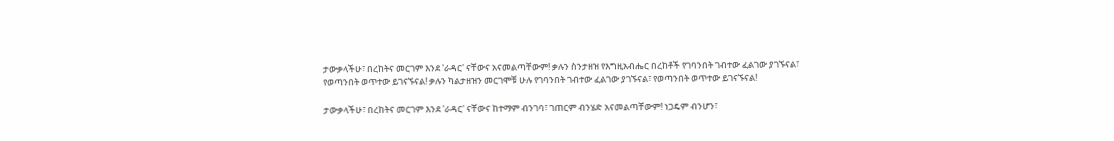ታውቃላችሁ፣ በረከትና መርገም እንደ 'ራዳር' ናቸውና አናመልጣቸውም! ቃሉን ስንታዘዝ የእግዚአብሔር በረከቶች የገባንበት ገብተው ፈልገው ያገኙናል፣ የወጣንበት ወጥተው ይገናኙናል! ቃሉን ካልታዘዝን መርገሞቹ ሁሉ የገባንበት ገብተው ፈልገው ያገኙናል፣ የወጣንበት ወጥተው ይገናኙናል!

ታውቃላችሁ፣ በረከትና መርገም እንደ 'ራዳር' ናቸውና ከተማም ብንገባ፣ ገጠርም ብንሄድ አናመልጣቸውም! ነጋዴም ብንሆን፣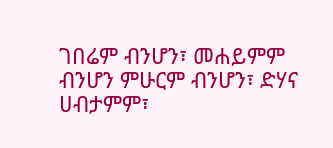ገበሬም ብንሆን፣ መሐይምም ብንሆን ምሁርም ብንሆን፣ ድሃና ሀብታምም፣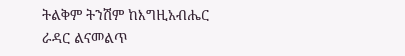ትልቅም ትንሽም ከእግዚአብሔር ራዳር ልናመልጥ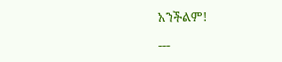አንችልም!

---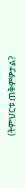(ትምህርቱ ጠቅምዎታል?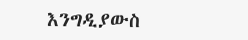እንግዲያውስ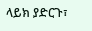ላይክ ያድርጉ፣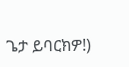ጌታ ይባርክዎ!)